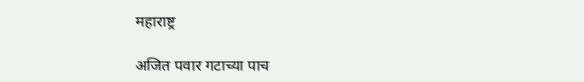महाराष्ट्र

अजित पवार गटाच्या पाच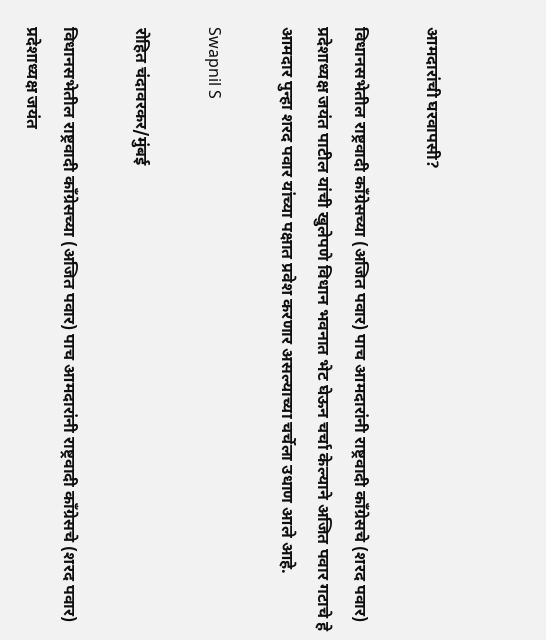आमदारांची घरवापसी?

विधानसभेतील राष्ट्रवादी काँग्रेसच्या (अजित पवार) पाच आमदारांनी राष्ट्रवादी काँग्रेसचे (शरद पवार) प्रदेशाध्यक्ष जयंत पाटील यांची खुलेपणे विधान भवनात भेट घेऊन चर्चा केल्याने अजित पवार गटाचे हे आमदार पुन्हा शरद पवार यांच्या पक्षात प्रवेश करणार असल्याच्या चर्चेला उधाण आले आहे.

Swapnil S

रोहित चंदावरकर/मुंबई

विधानसभेतील राष्ट्रवादी काँग्रेसच्या (अजित पवार) पाच आमदारांनी राष्ट्रवादी काँग्रेसचे (शरद पवार) प्रदेशाध्यक्ष जयंत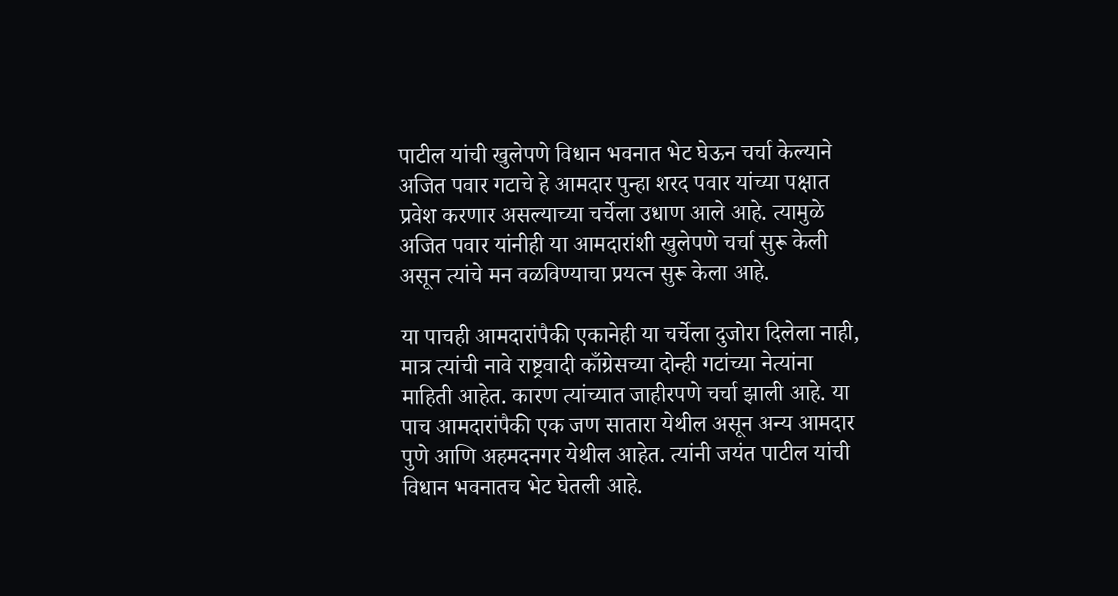पाटील यांची खुलेपणे विधान भवनात भेट घेऊन चर्चा केल्याने अजित पवार गटाचे हे आमदार पुन्हा शरद पवार यांच्या पक्षात प्रवेश करणार असल्याच्या चर्चेला उधाण आले आहे. त्यामुळे अजित पवार यांनीही या आमदारांशी खुलेपणे चर्चा सुरू केली असून त्यांचे मन वळविण्याचा प्रयत्न सुरू केला आहे.

या पाचही आमदारांपैकी एकानेही या चर्चेला दुजोरा दिलेला नाही, मात्र त्यांची नावे राष्ट्रवादी काँग्रेसच्या दोन्ही गटांच्या नेत्यांना माहिती आहेत. कारण त्यांच्यात जाहीरपणे चर्चा झाली आहे. या पाच आमदारांपैकी एक जण सातारा येथील असून अन्य आमदार पुणे आणि अहमदनगर येथील आहेत. त्यांनी जयंत पाटील यांची विधान भवनातच भेट घेतली आहे.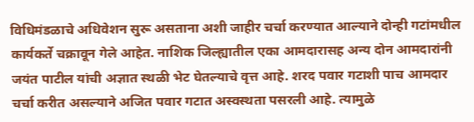विधिमंडळाचे अधिवेशन सुरू असताना अशी जाहीर चर्चा करण्यात आल्याने दोन्ही गटांमधील कार्यकर्ते चक्रावून गेले आहेत. नाशिक जिल्ह्यातील एका आमदारासह अन्य दोन आमदारांनी जयंत पाटील यांची अज्ञात स्थळी भेट घेतल्याचे वृत्त आहे. शरद पवार गटाशी पाच आमदार चर्चा करीत असल्याने अजित पवार गटात अस्वस्थता पसरली आहे. त्यामुळे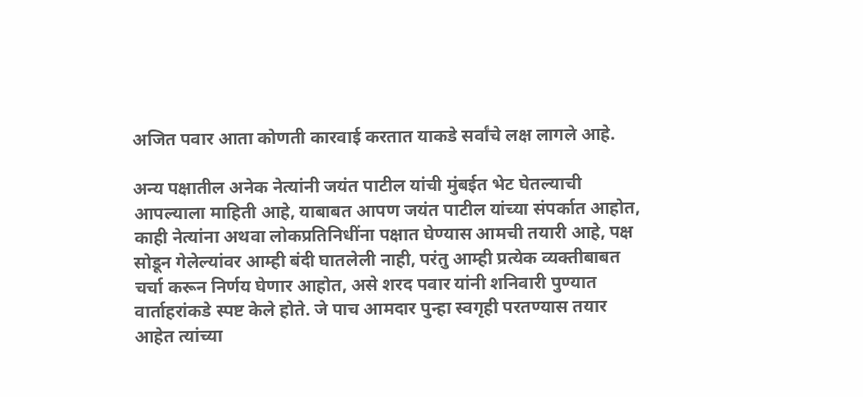अजित पवार आता कोणती कारवाई करतात याकडे सर्वांचे लक्ष लागले आहे.

अन्य पक्षातील अनेक नेत्यांनी जयंत पाटील यांची मुंबईत भेट घेतल्याची आपल्याला माहिती आहे, याबाबत आपण जयंत पाटील यांच्या संपर्कात आहोत, काही नेत्यांना अथवा लोकप्रतिनिधींना पक्षात घेण्यास आमची तयारी आहे, पक्ष सोडून गेलेल्यांवर आम्ही बंदी घातलेली नाही, परंतु आम्ही प्रत्येक व्यक्तीबाबत चर्चा करून निर्णय घेणार आहोत, असे शरद पवार यांनी शनिवारी पुण्यात वार्ताहरांकडे स्पष्ट केले होते. जे पाच आमदार पुन्हा स्वगृही परतण्यास तयार आहेत त्यांच्या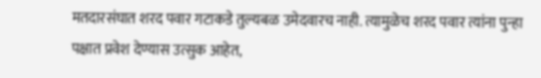मतदारसंघात शरद पवार गटाकडे तुल्यबळ उमेदवारच नाही. त्यामुळेच शरद पवार त्यांना पुन्हा पक्षात प्रवेश देण्यास उत्सुक आहेत,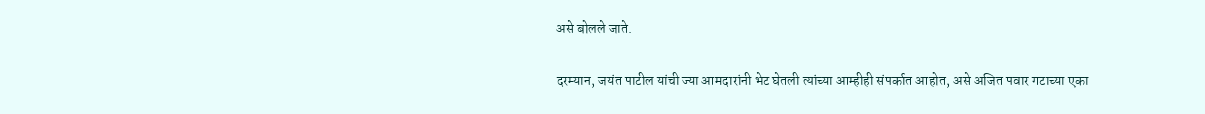असे बोलले जाते.

दरम्यान, जयंत पाटील यांची ज्या आमदारांनी भेट घेतली त्यांच्या आम्हीही संपर्कात आहोत, असे अजित पवार गटाच्या एका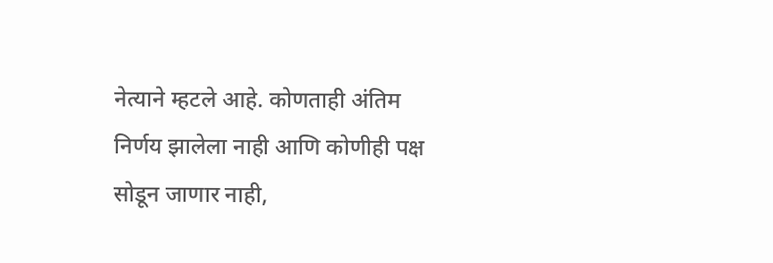नेत्याने म्हटले आहे. कोणताही अंतिम निर्णय झालेला नाही आणि कोणीही पक्ष सोडून जाणार नाही,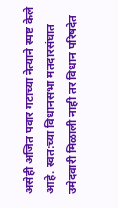असेही अजित पवार गटाच्या नेत्याने स्पष्ट केले आहे. स्वत:च्या विधानसभा मतदारसंघात उमेदवारी मिळाली नाही तर विधान परिषदेत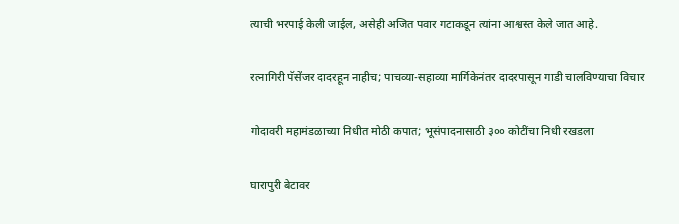त्याची भरपाई केली जाईल, असेही अजित पवार गटाकडून त्यांना आश्वस्त केले जात आहे.

रत्नागिरी पॅसेंजर दादरहून नाहीच; पाचव्या-सहाव्या मार्गिकेनंतर दादरपासून गाडी चालविण्याचा विचार

गोदावरी महामंडळाच्या निधीत मोठी कपात; भूसंपादनासाठी ३०० कोटींचा निधी रखडला

घारापुरी बेटावर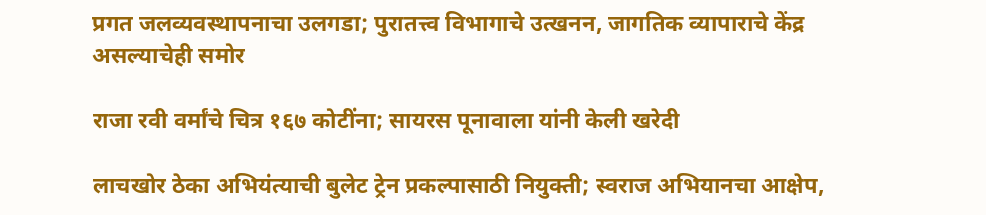प्रगत जलव्यवस्थापनाचा उलगडा; पुरातत्त्व विभागाचे उत्खनन, जागतिक व्यापाराचे केंद्र असल्याचेही समोर

राजा रवी वर्मांचे चित्र १६७ कोटींना; सायरस पूनावाला यांनी केली खरेदी

लाचखोर ठेका अभियंत्याची बुलेट ट्रेन प्रकल्पासाठी नियुक्ती; स्वराज अभियानचा आक्षेप,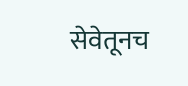सेवेतूनच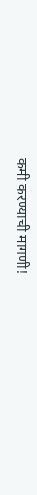कमी करण्याची मागणी!